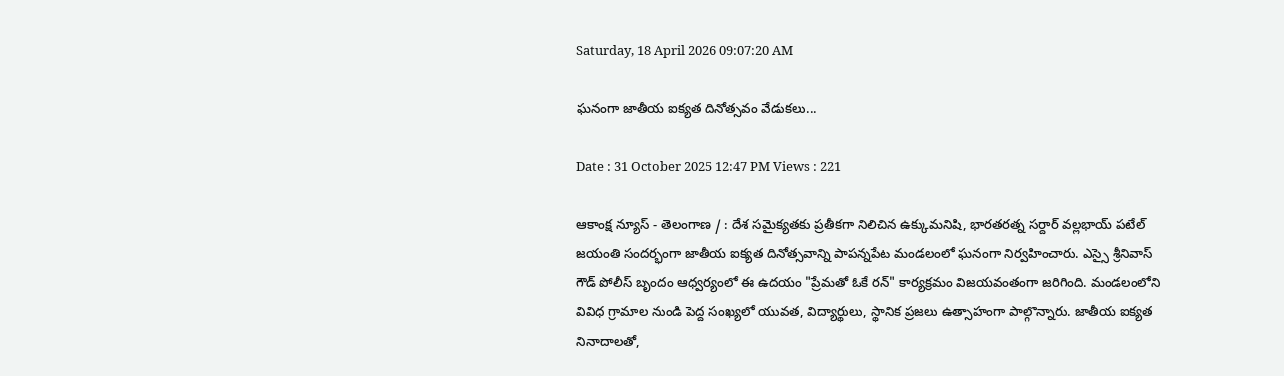Saturday, 18 April 2026 09:07:20 AM

ఘనంగా జాతీయ ఐక్యత దినోత్సవం వేడుకలు...

Date : 31 October 2025 12:47 PM Views : 221

ఆకాంక్ష న్యూస్ - తెలంగాణ / : దేశ సమైక్యతకు ప్రతీకగా నిలిచిన ఉక్కుమనిషి, భారతరత్న సర్దార్ వల్లభాయ్ పటేల్ జయంతి సందర్భంగా జాతీయ ఐక్యత దినోత్సవాన్ని పాపన్నపేట మండలంలో ఘనంగా నిర్వహించారు. ఎస్సై శ్రీనివాస్ గౌడ్ పోలీస్ బృందం ఆధ్వర్యంలో ఈ ఉదయం "ప్రేమతో ఓకే రన్" కార్యక్రమం విజయవంతంగా జరిగింది. మండలంలోని వివిధ గ్రామాల నుండి పెద్ద సంఖ్యలో యువత, విద్యార్థులు, స్థానిక ప్రజలు ఉత్సాహంగా పాల్గొన్నారు. జాతీయ ఐక్యత నినాదాలతో,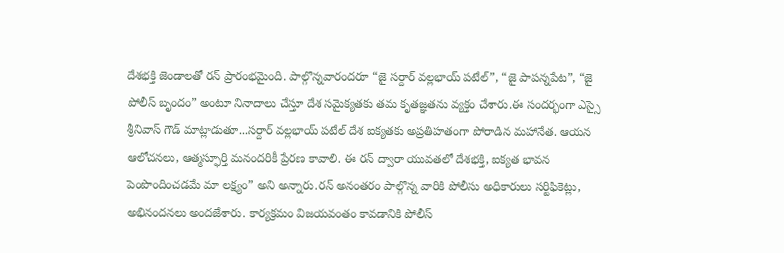దేశభక్తి జెండాలతో రన్ ప్రారంభమైంది. పాల్గొన్నవారందరూ “జై సర్దార్ వల్లభాయ్ పటేల్”, “జై పాపన్నపేట”, “జై పోలీస్ బృందం” అంటూ నినాదాలు చేస్తూ దేశ సమైక్యతకు తమ కృతజ్ఞతను వ్యక్తం చేశారు.ఈ సందర్భంగా ఎస్సై శ్రీనివాస్ గౌడ్ మాట్లాడుతూ...సర్దార్ వల్లభాయ్ పటేల్ దేశ ఐక్యతకు అప్రతిహతంగా పోరాడిన మహానేత. ఆయన ఆలోచనలు, ఆత్మస్ఫూర్తి మనందరికీ ప్రేరణ కావాలి. ఈ రన్ ద్వారా యువతలో దేశభక్తి, ఐక్యత భావన పెంపొందించడమే మా లక్ష్యం” అని అన్నారు.రన్ అనంతరం పాల్గొన్న వారికి పోలీసు అధికారులు సర్టిఫికెట్లు, అభినందనలు అందజేశారు. కార్యక్రమం విజయవంతం కావడానికి పోలీస్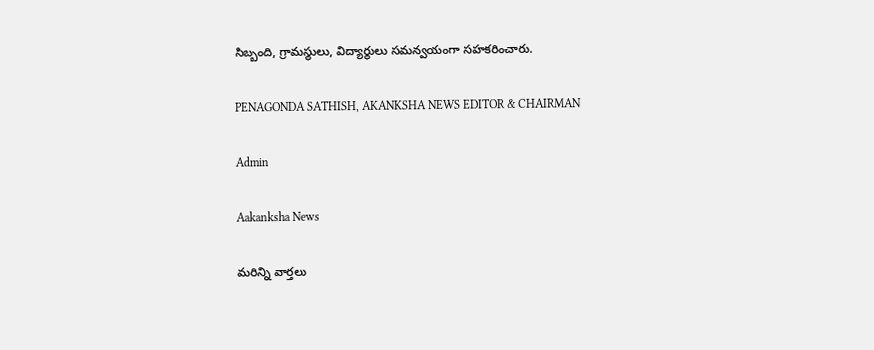సిబ్బంది, గ్రామస్థులు, విద్యార్థులు సమన్వయంగా సహకరించారు.

PENAGONDA SATHISH, AKANKSHA NEWS EDITOR & CHAIRMAN

Admin

Aakanksha News

మరిన్ని వార్తలు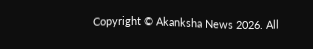Copyright © Akanksha News 2026. All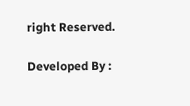right Reserved.

Developed By :